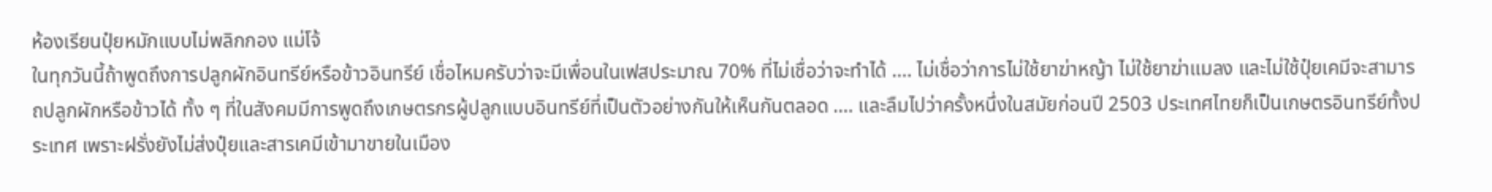ห้องเรียนปุ๋ยหมักแบบไม่พลิกกอง แม่โจ้
ในทุกวันนี้ถ้าพูดถึงการปลูกผักอินทรีย์หรือข้าวอินทรีย์ เชื่อไหมครับว่าจะมีเพื่อนในเฟสประมาณ 70% ที่ไม่เชื่อว่าจะทำได้ .... ไม่เชื่อว่าการไม่ใช้ยาฆ่าหญ้า ไม่ใช้ยาฆ่าแมลง และไม่ใช้ปุ๋ยเคมีจะสามารถปลูกผักหรือข้าวได้ ทั้ง ๆ ที่ในสังคมมีการพูดถึงเกษตรกรผู้ปลูกแบบอินทรีย์ที่เป็นตัวอย่างกันให้เห็นกันตลอด .... และลืมไปว่าครั้งหนึ่งในสมัยก่อนปี 2503 ประเทศไทยก็เป็นเกษตรอินทรีย์ทั้งประเทศ เพราะฝรั่งยังไม่ส่งปุ๋ยและสารเคมีเข้ามาขายในเมือง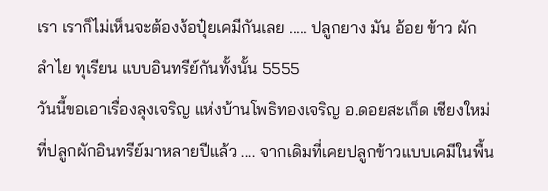เรา เราก็ไม่เห็นจะต้องง้อปุ๋ยเคมีกันเลย ..... ปลูกยาง มัน อ้อย ข้าว ผัก ลำไย ทุเรียน แบบอินทรีย์กันทั้งนั้น 5555
วันนี้ขอเอาเรื่องลุงเจริญ แห่งบ้านโพธิทองเจริญ อ.ดอยสะเก็ด เชียงใหม่ ที่ปลูกผักอินทรีย์มาหลายปีแล้ว .... จากเดิมที่เคยปลูกข้าวแบบเคมีในพื้น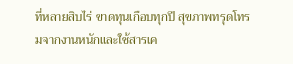ที่หลายสิบไร่ ขาดทุนเกือบทุกปี สุขภาพทรุดโทรมจากงานหนักและใช้สารเค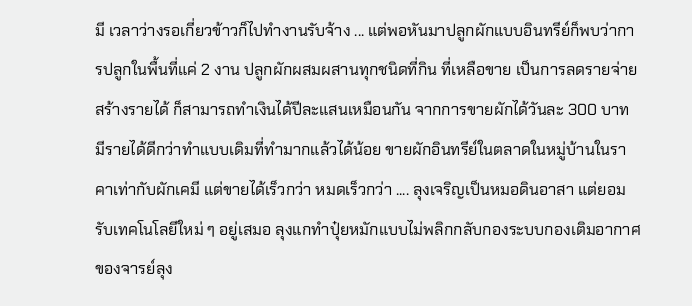มี เวลาว่างรอเกี่ยวข้าวก็ไปทำงานรับจ้าง ... แต่พอหันมาปลูกผักแบบอินทรีย์ก็พบว่าการปลูกในพื้นที่แค่ 2 งาน ปลูกผักผสมผสานทุกชนิดที่กิน ที่เหลือขาย เป็นการลดรายจ่าย สร้างรายได้ ก็สามารถทำเงินได้ปีละแสนเหมือนกัน จากการขายผักได้วันละ 300 บาท มีรายได้ดีกว่าทำแบบเดิมที่ทำมากแล้วได้น้อย ขายผักอินทรีย์ในตลาดในหมู่บ้านในราคาเท่ากับผักเคมี แต่ขายได้เร็วกว่า หมดเร็วกว่า .... ลุงเจริญเป็นหมอดินอาสา แต่ยอมรับเทคโนโลยีใหม่ ๆ อยู่เสมอ ลุงแกทำปุ๋ยหมักแบบไม่พลิกกลับกองระบบกองเติมอากาศของจารย์ลุง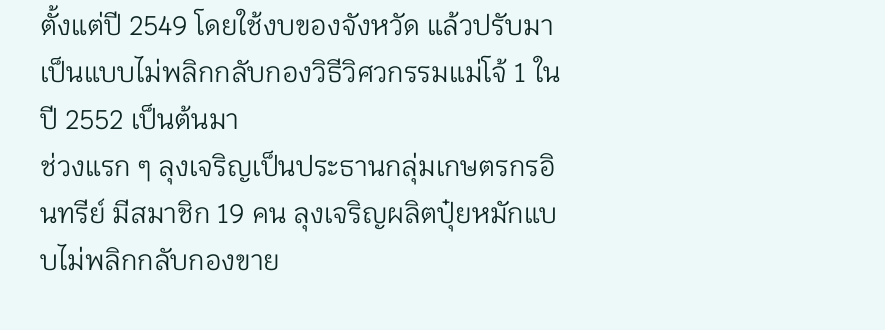ตั้งแต่ปี 2549 โดยใช้งบของจังหวัด แล้วปรับมาเป็นแบบไม่พลิกกลับกองวิธีวิศวกรรมแม่โจ้ 1 ในปี 2552 เป็นต้นมา
ช่วงแรก ๆ ลุงเจริญเป็นประธานกลุ่มเกษตรกรอินทรีย์ มีสมาชิก 19 คน ลุงเจริญผลิตปุ๋ยหมักแบบไม่พลิกกลับกองขาย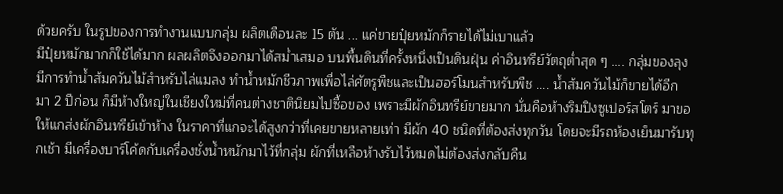ด้วยครับ ในรูปของการทำงานแบบกลุ่ม ผลิตเดือนละ 15 ตัน ... แค่ขายปุ๋ยหมักก็รายได้ไม่เบาแล้ว
มีปุ๋ยหมักมากก็ใช้ได้มาก ผลผลิตจึงออกมาได้สม่ำเสมอ บนพื้นดินที่ครั้งหนึ่งเป็นดินฝุ่น ค่าอินทรีย์วัตถุต่ำสุด ๆ .... กลุ่มของลุงมีการทำน้ำส้มควันไม้สำหรับไล่แมลง ทำน้ำหมักชีวภาพเพื่อไล่ศัตรูพืชและเป็นฮอร์โมนสำหรับพืช .... น้ำส้มควันไม้ก็ขายได้อีก
มา 2 ปีก่อน ก็มีห้างใหญ่ในเชียงใหม่ที่คนต่างชาตินิยมไปซื้อของ เพราะมีผักอินทรีย์ขายมาก นั่นคือห้างริมปิงซูเปอร์สโตร์ มาขอให้แกส่งผักอินทรีย์เข้าห้าง ในราคาที่แกจะได้สูงกว่าที่เคยขายหลายเท่า มีผัก 40 ชนิดที่ต้องส่งทุกวัน โดยจะมีรถห้องเย็นมารับทุกเช้า มีเครื่องบาร์โค้ดกับเครื่องชั่งน้ำหนักมาไว้ที่กลุ่ม ผักที่เหลือห้างรับไว้หมดไม่ต้องส่งกลับคืน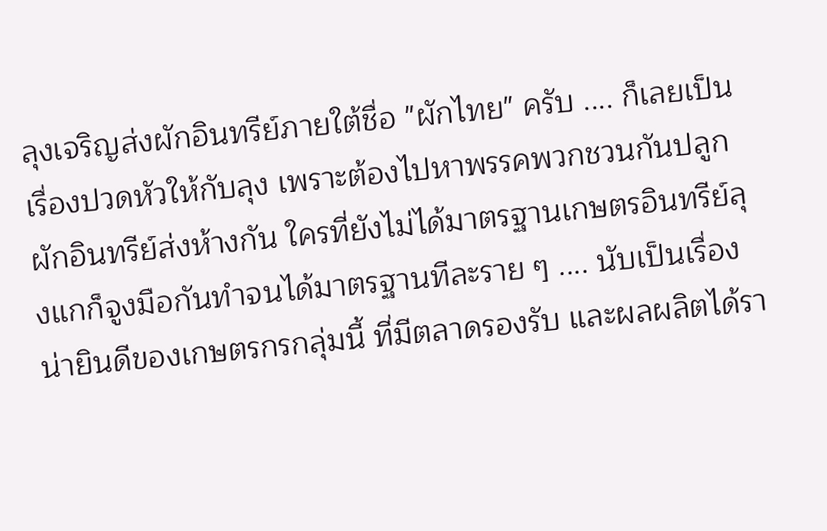ลุงเจริญส่งผักอินทรีย์ภายใต้ชื่อ "ผักไทย" ครับ .... ก็เลยเป็นเรื่องปวดหัวให้กับลุง เพราะต้องไปหาพรรคพวกชวนกันปลูกผักอินทรีย์ส่งห้างกัน ใครที่ยังไม่ได้มาตรฐานเกษตรอินทรีย์ลุงแกก็จูงมือกันทำจนได้มาตรฐานทีละราย ๆ .... นับเป็นเรื่องน่ายินดีของเกษตรกรกลุ่มนี้ ที่มีตลาดรองรับ และผลผลิตได้รา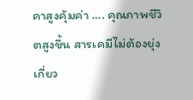คาสูงคุ้มค่า .... คุณภาพชีวิตสูงขึ้น สารเคมีไม่ต้องยุ่งเกี่ยว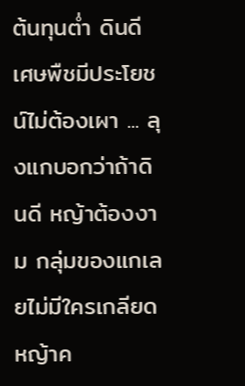ต้นทุนต่ำ ดินดี เศษพืชมีประโยชน์ไม่ต้องเผา ... ลุงแกบอกว่าถ้าดินดี หญ้าต้องงาม กลุ่มของแกเลยไม่มีใครเกลียดหญ้าค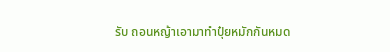รับ ถอนหญ้าเอามาทำปุ๋ยหมักกันหมด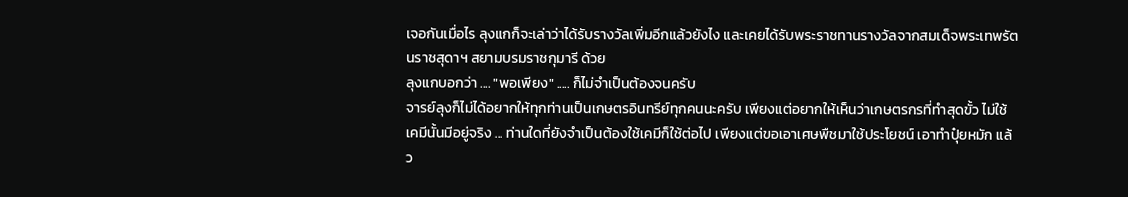เจอกันเมื่อไร ลุงแกก็จะเล่าว่าได้รับรางวัลเพิ่มอีกแล้วยังไง และเคยได้รับพระราชทานรางวัลจากสมเด็จพระเทพรัตนราชสุดาฯ สยามบรมราชกุมารี ด้วย
ลุงแกบอกว่า .... "พอเพียง" ..... ก็ไม่จำเป็นต้องจนครับ
จารย์ลุงก็ไม่ได้อยากให้ทุกท่านเป็นเกษตรอินทรีย์ทุกคนนะครับ เพียงแต่อยากให้เห็นว่าเกษตรกรที่ทำสุดขั้ว ไม่ใช้เคมีนั้นมีอยู่จริง ... ท่านใดที่ยังจำเป็นต้องใช้เคมีก็ใช้ต่อไป เพียงแต่ขอเอาเศษพืชมาใช้ประโยชน์ เอาทำปุ๋ยหมัก แล้ว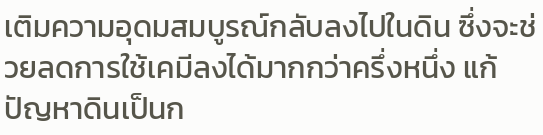เติมความอุดมสมบูรณ์กลับลงไปในดิน ซึ่งจะช่วยลดการใช้เคมีลงได้มากกว่าครึ่งหนึ่ง แก้ปัญหาดินเป็นก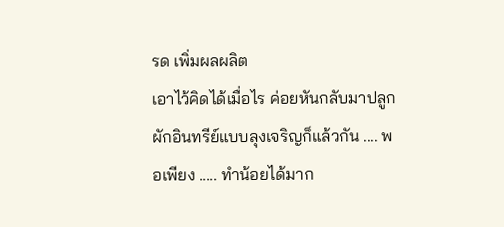รด เพิ่มผลผลิต
เอาไว้คิดได้เมื่อไร ค่อยหันกลับมาปลูกผักอินทรีย์แบบลุงเจริญก็แล้วกัน .... พอเพียง ..... ทำน้อยได้มาก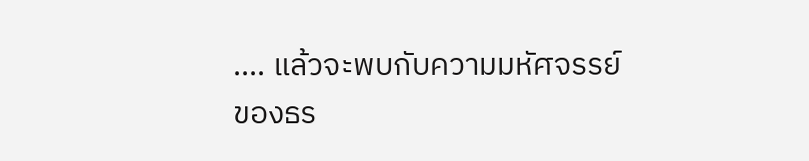.... แล้วจะพบกับความมหัศจรรย์ของธร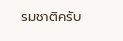รมชาติครับ